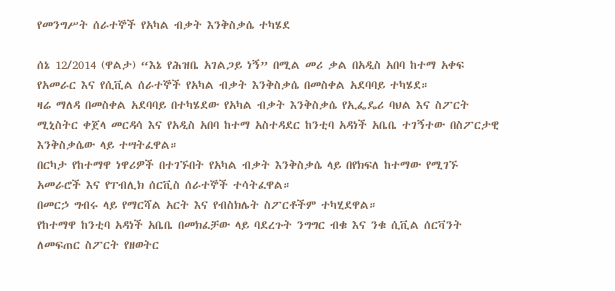የመንግሥት ሰራተኞች የአካል ብቃት እንቅስቃሴ ተካሄደ

ሰኔ 12/2014 (ዋልታ) “እኔ የሕዝቤ አገልጋይ ነኝ” በሚል መሪ ቃል በአዲስ አበባ ከተማ አቀፍ የአመራር እና የሲቪል ሰራተኞች የአካል ብቃት እንቅስቃሴ በመስቀል አደባባይ ተካሄደ።
ዛሬ ማለዳ በመስቀል አደባባይ በተካሄደው የአካል ብቃት እንቅስቃሴ የኢፌዴሪ ባህል እና ስፖርት ሚኒስትር ቀጀላ መርዳሳ እና የአዲስ አበባ ከተማ አስተዳደር ከንቲባ አዳነች አቤቤ ተገኝተው በስፖርታዊ እንቅስቃሴው ላይ ተሣትፈዋል።
በርካታ የከተማዋ ነዋሪዎች በተገኙበት የአካል ብቃት እንቅስቃሴ ላይ በየክፍለ ከተማው የሚገኙ አመራሮች እና የፐብሊክ ሰርቪስ ሰራተኞች ተሳትፈዋል።
በመርኃ ግብሩ ላይ የማርሻል አርት እና የብስክሌት ስፖርቶችም ተካሂደዋል።
የከተማዋ ከንቲባ አዳነች አቤቤ በመክፈቻው ላይ ባደረጉት ንግግር ብቁ እና ንቁ ሲቪል ሰርቫንት ለመፍጠር ስፖርት የዘወትር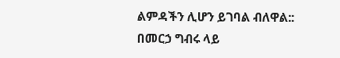ልምዳችን ሊሆን ይገባል ብለዋል::
በመርኃ ግብሩ ላይ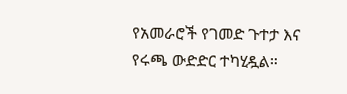የአመራሮች የገመድ ጉተታ እና የሩጫ ውድድር ተካሂዷል።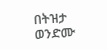በትዝታ ወንድሙ